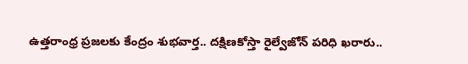ఉత్తరాంధ్ర ప్రజలకు కేంద్రం శుభవార్త.. దక్షిణకోస్తా రైల్వేజోన్ పరిధి ఖరారు..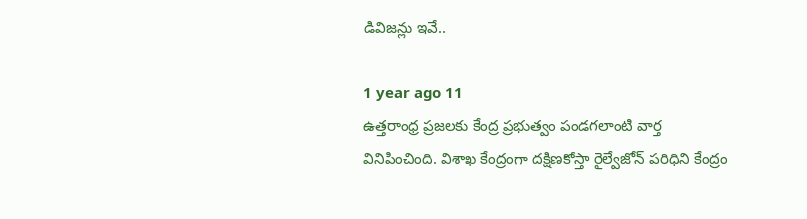డివిజన్లు ఇవే..

1 year ago 11
ఉత్తరాంధ్ర ప్రజలకు కేంద్ర ప్రభుత్వం పండగలాంటి వార్త వినిపించింది. విశాఖ కేంద్రంగా దక్షిణకోస్తా రైల్వేజోన్ పరిధిని కేంద్రం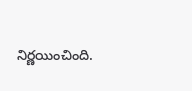నిర్ణయించింది.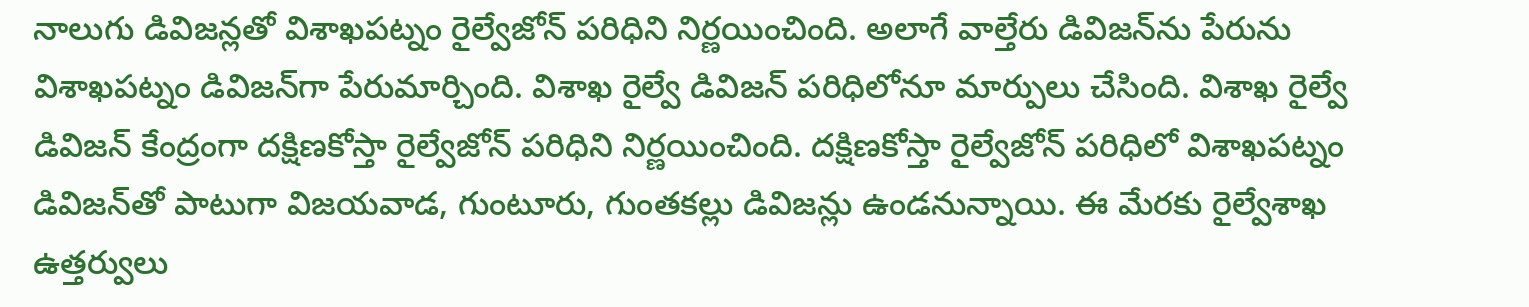నాలుగు డివిజన్లతో విశాఖపట్నం రైల్వేజోన్ పరిధిని నిర్ణయించింది. అలాగే వాల్తేరు డివిజన్‌ను పేరును విశాఖపట్నం డివిజన్‌గా పేరుమార్చింది. విశాఖ రైల్వే డివిజన్ పరిధిలోనూ మార్పులు చేసింది. విశాఖ రైల్వే డివిజన్ కేంద్రంగా దక్షిణకోస్తా రైల్వేజోన్ పరిధిని నిర్ణయించింది. దక్షిణకోస్తా రైల్వేజోన్ పరిధిలో విశాఖపట్నం డివిజన్‌తో పాటుగా విజయవాడ, గుంటూరు, గుంతకల్లు డివిజన్లు ఉండనున్నాయి. ఈ మేరకు రైల్వేశాఖ ఉత్తర్వులు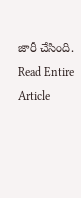జారీ చేసింది.
Read Entire Article